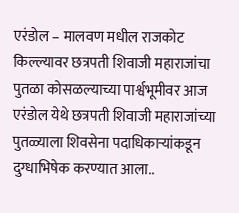एरंडोल – मालवण मधील राजकोट किल्ल्यावर छत्रपती शिवाजी महाराजांचा पुतळा कोसळल्याच्या पार्श्वभूमीवर आज एरंडोल येथे छत्रपती शिवाजी महाराजांच्या पुतळ्याला शिवसेना पदाधिकाऱ्यांकडून दुग्धाभिषेक करण्यात आला..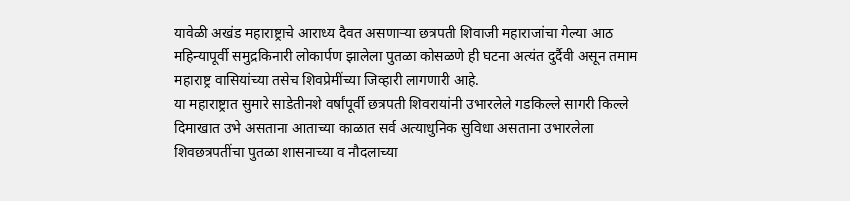यावेळी अखंड महाराष्ट्राचे आराध्य दैवत असणाऱ्या छत्रपती शिवाजी महाराजांचा गेल्या आठ महिन्यापूर्वी समुद्रकिनारी लोकार्पण झालेला पुतळा कोसळणे ही घटना अत्यंत दुर्दैवी असून तमाम महाराष्ट्र वासियांच्या तसेच शिवप्रेमींच्या जिव्हारी लागणारी आहे.
या महाराष्ट्रात सुमारे साडेतीनशे वर्षांपूर्वी छत्रपती शिवरायांनी उभारलेले गडकिल्ले सागरी किल्ले दिमाखात उभे असताना आताच्या काळात सर्व अत्याधुनिक सुविधा असताना उभारलेला शिवछत्रपतींचा पुतळा शासनाच्या व नौदलाच्या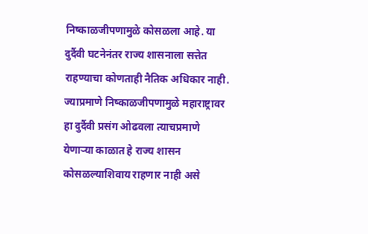निष्काळजीपणामुळे कोसळला आहे. या दुर्दैवी घटनेनंतर राज्य शासनाला सत्तेत राहण्याचा कोणताही नैतिक अधिकार नाही. ज्याप्रमाणे निष्काळजीपणामुळे महाराष्ट्रावर हा दुर्दैवी प्रसंग ओढवला त्याचप्रमाणे येणाऱ्या काळात हे राज्य शासन कोसळल्याशिवाय राहणार नाही असे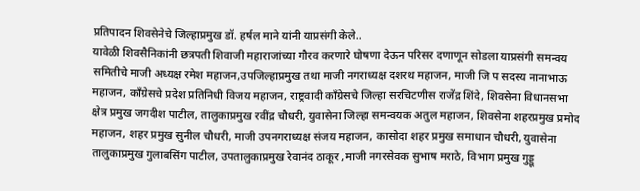प्रतिपादन शिवसेनेचे जिल्हाप्रमुख डॉ. हर्षल माने यांनी याप्रसंगी केले..
यावेळी शिवसैनिकांनी छत्रपती शिवाजी महाराजांच्या गौरव करणारे घोषणा देऊन परिसर दणाणून सोडला याप्रसंगी समन्वय समितीचे माजी अध्यक्ष रमेश महाजन,उपजिल्हाप्रमुख तथा माजी नगराध्यक्ष दशरथ महाजन, माजी जि प सदस्य नानाभाऊ महाजन, काँग्रेसचे प्रदेश प्रतिनिधी विजय महाजन, राष्ट्रवादी काँग्रेसचे जिल्हा सरचिटणीस राजेंद्र शिंदे, शिवसेना विधानसभा क्षेत्र प्रमुख जगदीश पाटील, तालुकाप्रमुख रवींद्र चौधरी, युवासेना जिल्हा समन्वयक अतुल महाजन, शिवसेना शहरप्रमुख प्रमोद महाजन, शहर प्रमुख सुनील चौधरी, माजी उपनगराध्यक्ष संजय महाजन, कासोदा शहर प्रमुख समाधान चौधरी, युवासेना तालुकाप्रमुख गुलाबसिंग पाटील, उपतालुकाप्रमुख रेवानंद ठाकूर ,माजी नगरसेवक सुभाष मराठे, विभाग प्रमुख गुड्डू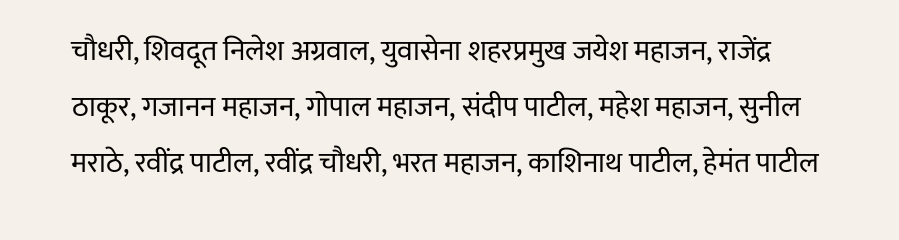चौधरी, शिवदूत निलेश अग्रवाल, युवासेना शहरप्रमुख जयेश महाजन, राजेंद्र ठाकूर, गजानन महाजन, गोपाल महाजन, संदीप पाटील, महेश महाजन, सुनील मराठे, रवींद्र पाटील, रवींद्र चौधरी, भरत महाजन, काशिनाथ पाटील, हेमंत पाटील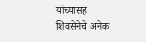यांच्यासह शिवसेनेचे अनेक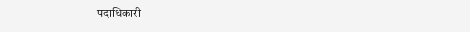पदाधिकारी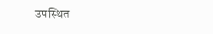उपस्थित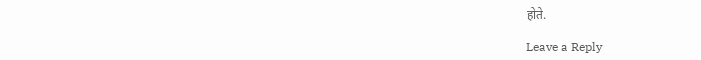होते.

Leave a Reply